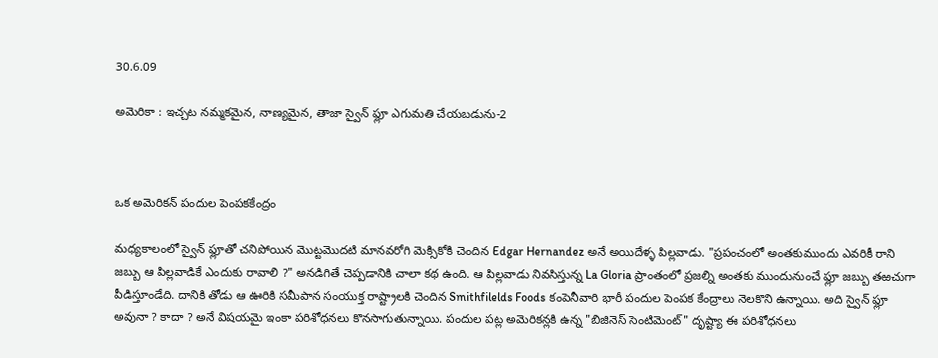30.6.09

అమెరికా : ఇచ్చట నమ్మకమైన, నాణ్యమైన, తాజా స్వైన్ ఫ్లూ ఎగుమతి చేయబడును-2



ఒక అమెరికన్ పందుల పెంపకకేంద్రం

మధ్యకాలంలో స్వైన్ ఫ్లూతో చనిపోయిన మొట్టమొదటి మానవరోగి మెక్సికోకి చెందిన Edgar Hernandez అనే అయిదేళ్ళ పిల్లవాడు. "ప్రపంచంలో అంతకుముందు ఎవరికీ రాని జబ్బు ఆ పిల్లవాడికే ఎందుకు రావాలి ?" అనడిగితే చెప్పడానికి చాలా కథ ఉంది. ఆ పిల్లవాడు నివసిస్తున్న La Gloria ప్రాంతంలో ప్రజల్ని అంతకు ముందునుంచే ఫ్లూ జబ్బు తఱచుగా పీడిస్తూండేది. దానికి తోడు ఆ ఊరికి సమీపాన సంయుక్త రాష్ట్రాలకి చెందిన Smithfilelds Foods కంపెనీవారి భారీ పందుల పెంపక కేంద్రాలు నెలకొని ఉన్నాయి. అది స్వైన్ ఫ్లూ అవునా ? కాదా ? అనే విషయమై ఇంకా పరిశోధనలు కొనసాగుతున్నాయి. పందుల పట్ల అమెరికన్లకి ఉన్న "బిజినెస్ సెంటిమెంట్" దృష్ట్యా ఈ పరిశోధనలు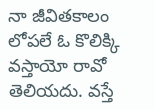నా జీవితకాలం లోపలే ఓ కొలిక్కి వస్తాయో రావో తెలియదు. వస్తే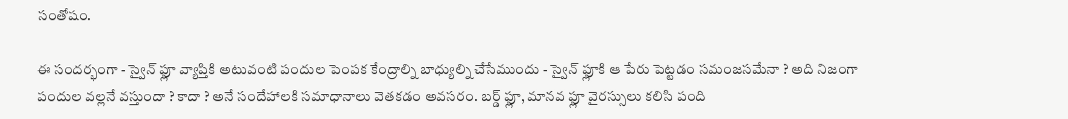సంతోషం.

ఈ సందర్భంగా - స్వైన్ ఫ్లూ వ్యాప్తికి అటువంటి పందుల పెంపక కేంద్రాల్ని బాధ్యుల్ని చేసేముందు - స్వైన్ ఫ్లూకి ఆ పేరు పెట్టడం సమంజసమేనా ? అది నిజంగా పందుల వల్లనే వస్తుందా ? కాదా ? అనే సందేహాలకి సమాధానాలు వెతకడం అవసరం. బర్డ్ ఫ్లూ, మానవ ఫ్లూ వైరస్సులు కలిసి పంది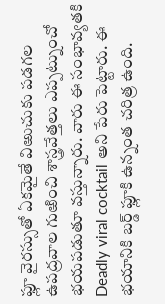ఫ్లూ వైరస్సుతో ఏకమైతే విఱుచుకు పడగల ఉపద్రవాల గుఱించి శాస్త్రవేత్తలు ఎప్పట్నుంచో భయపడుతూ వస్తున్నారు. వారు ఈ సంభావ్యతకి Deadly viral cocktail అని పేరు పెట్టారు. ఈ భయానికి బర్డ్ ఫ్లూకి ఉన్నంత చరిత్ర ఉంది.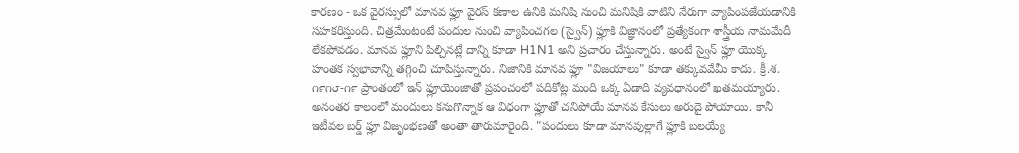కారణం - ఒక వైరస్సులో మానవ ఫ్లూ వైరస్ కణాల ఉనికి మనిషి నుంచి మనిషికి వాటిని నేరుగా వ్యాపింపజేయడానికి సహకరిస్తుంది. చిత్రమేంటంటే పందుల నుంచి వ్యాపించగల (స్వైన్) ఫ్లూకి విజ్ఞానంలో ప్రత్యేకంగా శాస్త్రీయ నామమేదీ లేకపోవడం. మానవ ఫ్లూని పిల్చినట్లే దాన్ని కూడా H1N1 అని ప్రచారం చేస్తున్నారు. అంటే స్వైన్ ఫ్లూ యొక్క హంతక స్వభావాన్ని తగ్గించి చూపిస్తున్నారు. నిజానికి మానవ ఫ్లూ "విజయాలు" కూడా తక్కువవేమీ కాదు. క్రీ.శ. ౧౯౧౮-౧౯ ప్రాంతంలో ఇన్ ఫ్లూయెంజాతో ప్రపంచంలో పదికోట్ల మంది ఒక్క ఏడాది వ్యవధానంలో ఖతమయ్యారు. అనంతర కాలంలో మందులు కనుగొన్నాక ఆ విధంగా ఫ్లూతో చనిపోయే మానవ కేసులు అరుదై పోయాయి. కానీ ఇటీవల బర్డ్ ఫ్లూ విజృంభణతో అంతా తారుమారైంది. "పందులు కూడా మానవుల్లాగే ఫ్లూకి బలయ్యే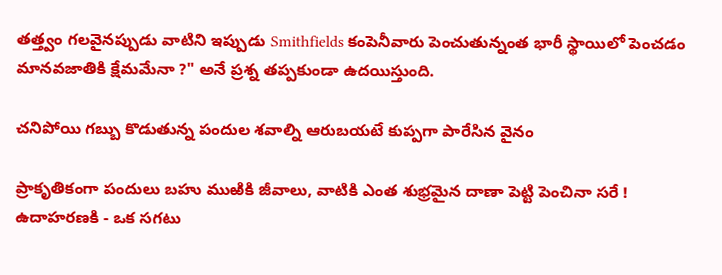తత్త్వం గలవైనప్పుడు వాటిని ఇప్పుడు Smithfields కంపెనీవారు పెంచుతున్నంత భారీ స్థాయిలో పెంచడం మానవజాతికి క్షేమమేనా ?" అనే ప్రశ్న తప్పకుండా ఉదయిస్తుంది.

చనిపోయి గబ్బు కొడుతున్న పందుల శవాల్ని ఆరుబయటే కుప్పగా పారేసిన వైనం

ప్రాకృతికంగా పందులు బహు ముఱికి జీవాలు, వాటికి ఎంత శుభ్రమైన దాణా పెట్టి పెంచినా సరే ! ఉదాహరణకి - ఒక సగటు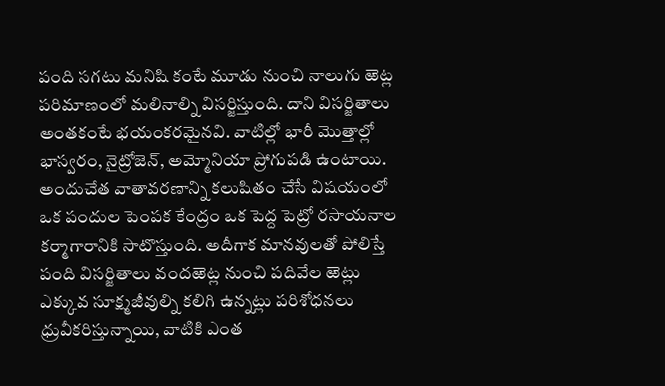పంది సగటు మనిషి కంటే మూడు నుంచి నాలుగు ఱెట్ల పరిమాణంలో మలినాల్ని విసర్జిస్తుంది. దాని విసర్జితాలు అంతకంటే భయంకరమైనవి. వాటిల్లో భారీ మొత్తాల్లో భాస్వరం, నైట్రోజెన్, అమ్మోనియా ప్రోగుపడి ఉంటాయి. అందుచేత వాతావరణాన్ని కలుషితం చేసే విషయంలో ఒక పందుల పెంపక కేంద్రం ఒక పెద్ద పెట్రో రసాయనాల కర్మాగారానికి సాటొస్తుంది. అదీగాక మానవులతో పోలిస్తే పంది విసర్జితాలు వందఱెట్ల నుంచి పదివేల ఱెట్లు ఎక్కువ సూక్ష్మజీవుల్ని కలిగి ఉన్నట్లు పరిశోధనలు ధ్రువీకరిస్తున్నాయి, వాటికి ఎంత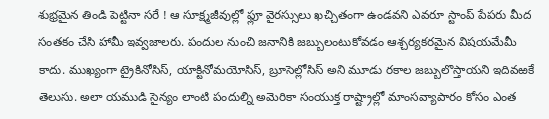శుభ్రమైన తిండి పెట్టినా సరే ! ఆ సూక్ష్మజీవుల్లో ఫ్లూ వైరస్సులు ఖచ్చితంగా ఉండవని ఎవరూ స్టాంప్ పేపరు మీద సంతకం చేసి హామీ ఇవ్వజాలరు. పందుల నుంచి జనానికి జబ్బులంటుకోవడం ఆశ్చర్యకరమైన విషయమేమీ కాదు. ముఖ్యంగా ట్రైకినోసిస్, యాక్టినోమయోసిస్, బ్రూసెల్లోసిస్ అని మూడు రకాల జబ్బులొస్తాయని ఇదివఱకే తెలుసు. అలా యముడి సైన్యం లాంటి పందుల్ని అమెరికా సంయుక్త రాష్ట్రాల్లో మాంసవ్యాపారం కోసం ఎంత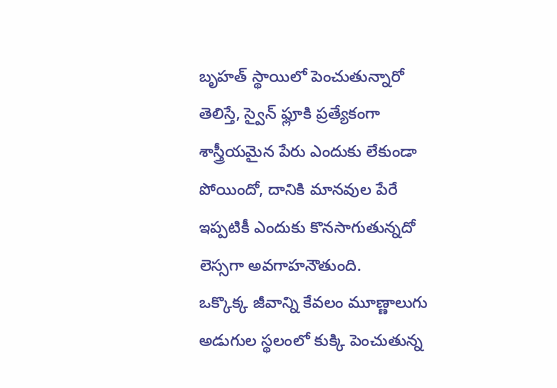బృహత్ స్థాయిలో పెంచుతున్నారో తెలిస్తే, స్వైన్ ఫ్లూకి ప్రత్యేకంగా శాస్త్రీయమైన పేరు ఎందుకు లేకుండా పోయిందో, దానికి మానవుల పేరే ఇప్పటికీ ఎందుకు కొనసాగుతున్నదో లెస్సగా అవగాహనౌతుంది.
ఒక్కొక్క జీవాన్ని కేవలం మూణ్ణాలుగు అడుగుల స్థలంలో కుక్కి పెంచుతున్న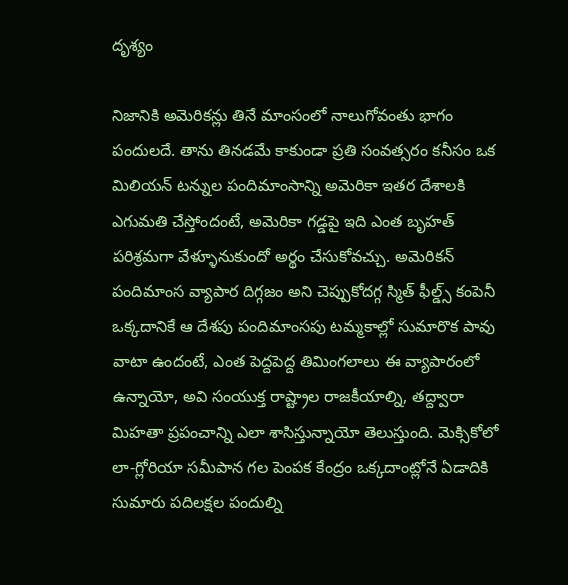దృశ్యం

నిజానికి అమెరికన్లు తినే మాంసంలో నాలుగోవంతు భాగం పందులదే. తాను తినడమే కాకుండా ప్రతి సంవత్సరం కనీసం ఒక మిలియన్ టన్నుల పందిమాంసాన్ని అమెరికా ఇతర దేశాలకి ఎగుమతి చేస్తోందంటే, అమెరికా గడ్డపై ఇది ఎంత బృహత్ పరిశ్రమగా వేళ్ళూనుకుందో అర్థం చేసుకోవచ్చు. అమెరికన్ పందిమాంస వ్యాపార దిగ్గజం అని చెప్పుకోదగ్గ స్మిత్ ఫీల్డ్స్ కంపెనీ ఒక్కదానికే ఆ దేశపు పందిమాంసపు టమ్మకాల్లో సుమారొక పావు వాటా ఉందంటే, ఎంత పెద్దపెద్ద తిమింగలాలు ఈ వ్యాపారంలో ఉన్నాయో, అవి సంయుక్త రాష్ట్రాల రాజకీయాల్ని, తద్ద్వారా మిహతా ప్రపంచాన్ని ఎలా శాసిస్తున్నాయో తెలుస్తుంది. మెక్సికోలో లా-గ్లోరియా సమీపాన గల పెంపక కేంద్రం ఒక్కదాంట్లోనే ఏడాదికి సుమారు పదిలక్షల పందుల్ని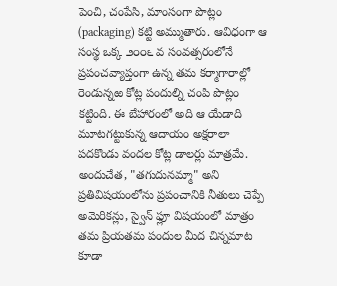పెంచి, చంపేసి, మాంసంగా పొట్లం (packaging) కట్టి అమ్ముతారు. ఆవిధంగా ఆ సంస్థ ఒక్క ౨౦౦౬ వ సంవత్సరంలోనే ప్రపంచవ్యాప్తంగా ఉన్న తమ కర్మాగారాల్లో రెండున్నఱ కోట్ల పందుల్ని చంపి పొట్లం కట్టింది. ఈ బేహారంలో అది ఆ యేడాది మూటగట్టుకున్న ఆదాయం అక్షరాలా పదకొండు వందల కోట్ల డాలర్లు మాత్రమే. అందుచేత, "తగుదునమ్మా" అని ప్రతివిషయంలోను ప్రపంచానికి నీతులు చెప్పే అమెరికన్లు, స్వైన్ ఫ్లూ విషయంలో మాత్రం తమ ప్రియతమ పందుల మీద చిన్నమాట కూడా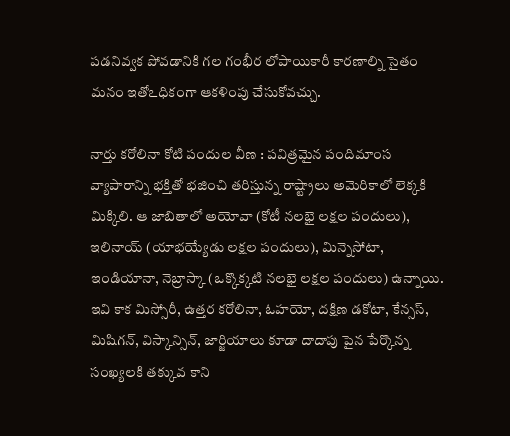పడనివ్వక పోవడానికి గల గంభీర లోపాయికారీ కారణాల్ని సైతం మనం ఇతోఽధికంగా ఆకళింపు చేసుకోవచ్చు.

నార్తు కరోలినా కోటి పందుల వీణ : పవిత్రమైన పందిమాంస వ్యాపారాన్ని భక్తితో భజించి తరిస్తున్న రాష్ట్రాలు అమెరికాలో లెక్కకి మిక్కిలి. ఆ జాబితాలో అయోవా (కోటీ నలభై లక్షల పందులు), ఇలినాయ్ (యాభయ్యేడు లక్షల పందులు), మిన్నెసోటా, ఇండియానా, నెబ్రాస్కా (ఒక్కొక్కటి నలభై లక్షల పందులు) ఉన్నాయి. ఇవి కాక మిస్సోరీ, ఉత్తర కరోలినా, ఓహయో, దక్షిణ డకోటా, కేన్సస్, మిషిగన్, విస్కాన్సిన్, జార్జియాలు కూడా దాదాపు పైన పేర్కొన్న సంఖ్యలకి తక్కువ కాని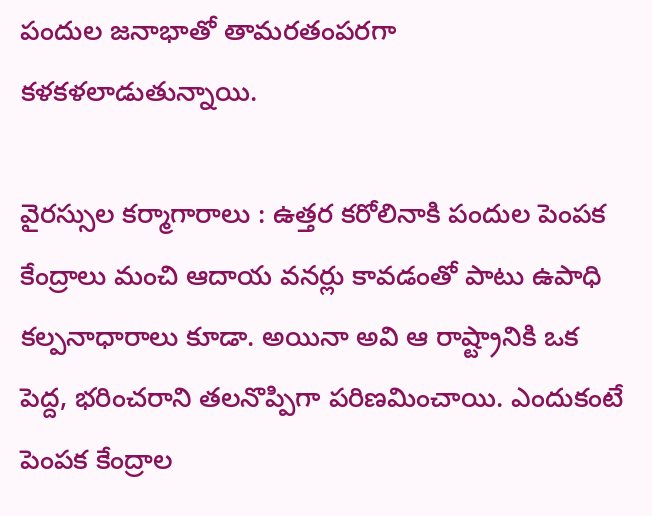పందుల జనాభాతో తామరతంపరగా కళకళలాడుతున్నాయి.

వైరస్సుల కర్మాగారాలు : ఉత్తర కరోలినాకి పందుల పెంపక కేంద్రాలు మంచి ఆదాయ వనర్లు కావడంతో పాటు ఉపాధి కల్పనాధారాలు కూడా. అయినా అవి ఆ రాష్ట్రానికి ఒక పెద్ద, భరించరాని తలనొప్పిగా పరిణమించాయి. ఎందుకంటే పెంపక కేంద్రాల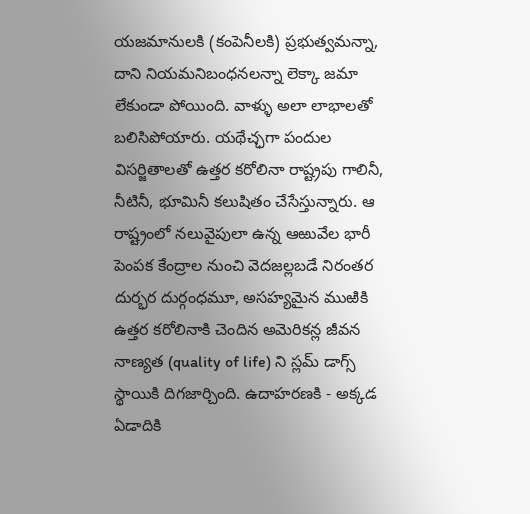యజమానులకి (కంపెనీలకి) ప్రభుత్వమన్నా, దాని నియమనిబంధనలన్నా లెక్కా జమా లేకుండా పోయింది. వాళ్ళు అలా లాభాలతో బలిసిపోయారు. యథేచ్ఛగా పందుల విసర్జితాలతో ఉత్తర కరోలినా రాష్ట్రపు గాలినీ, నీటినీ, భూమినీ కలుషితం చేసేస్తున్నారు. ఆ రాష్ట్రంలో నలువైపులా ఉన్న ఆఱువేల భారీ పెంపక కేంద్రాల నుంచి వెదజల్లబడే నిరంతర దుర్భర దుర్గంధమూ, అసహ్యమైన ముఱికి ఉత్తర కరోలినాకి చెందిన అమెరికన్ల జీవన నాణ్యత (quality of life) ని స్లమ్ డాగ్స్ స్థాయికి దిగజార్చింది. ఉదాహరణకి - అక్కడ ఏడాదికి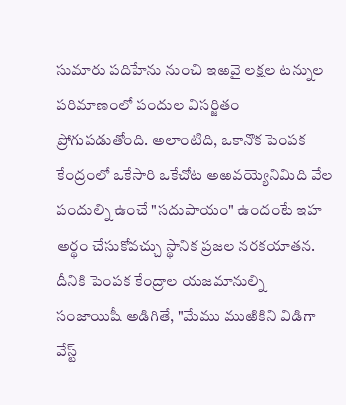సుమారు పదిహేను నుంచి ఇఱవై లక్షల టన్నుల పరిమాణంలో పందుల విసర్జితం ప్రోగుపడుతోంది. అలాంటిది, ఒకానొక పెంపక కేంద్రంలో ఒకేసారి ఒకేచోట అఱవయ్యెనిమిది వేల పందుల్ని ఉంచే "సదుపాయం" ఉందంటే ఇహ అర్థం చేసుకోవచ్చు స్థానిక ప్రజల నరకయాతన. దీనికి పెంపక కేంద్రాల యజమానుల్ని సంజాయిషీ అడిగితే, "మేము ముఱికిని విడిగా వేస్ట్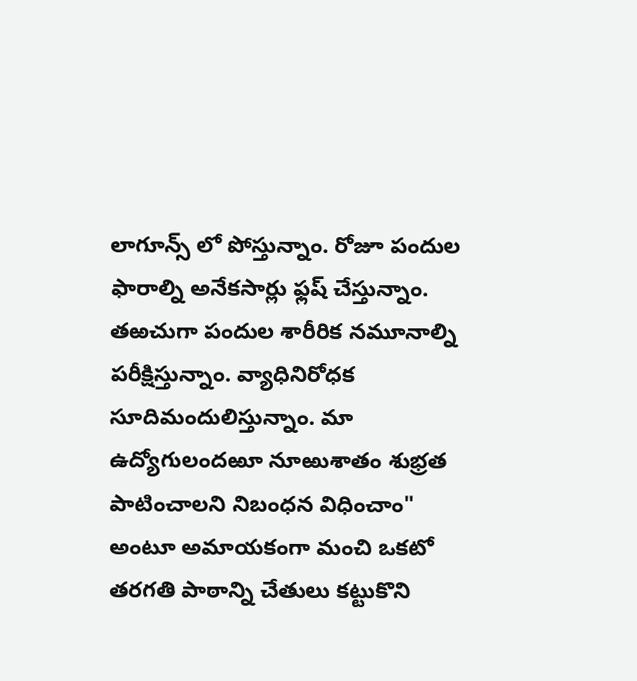లాగూన్స్ లో పోస్తున్నాం. రోజూ పందుల ఫారాల్ని అనేకసార్లు ఫ్లష్ చేస్తున్నాం. తఱచుగా పందుల శారీరిక నమూనాల్ని పరీక్షిస్తున్నాం. వ్యాధినిరోధక సూదిమందులిస్తున్నాం. మా ఉద్యోగులందఱూ నూఱుశాతం శుభ్రత పాటించాలని నిబంధన విధించాం" అంటూ అమాయకంగా మంచి ఒకటో తరగతి పాఠాన్ని చేతులు కట్టుకొని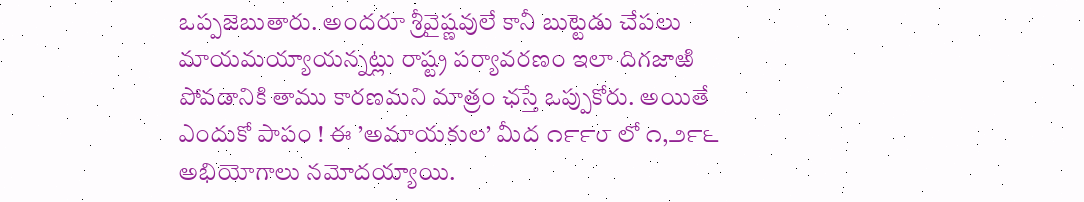ఒప్పజెబుతారు. అందరూ శ్రీవైష్ణవులే కానీ బుట్టెడు చేపలు మాయమయ్యాయన్నట్లు రాష్ట్ర పర్యావరణం ఇలా దిగజాఱి పోవడానికి తాము కారణమని మాత్రం ఛస్తే ఒప్పుకోరు. అయితే ఎందుకో పాపం ! ఈ ’అమాయకుల’ మీద ౧౯౯౮ లో ౧,౨౯౬ అభియోగాలు నమోదయ్యాయి.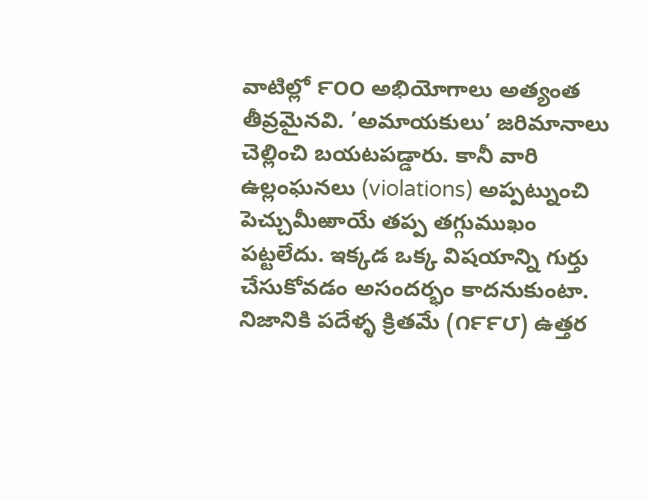వాటిల్లో ౯౦౦ అభియోగాలు అత్యంత తీవ్రమైనవి. ’అమాయకులు’ జరిమానాలు చెల్లించి బయటపడ్డారు. కానీ వారి ఉల్లంఘనలు (violations) అప్పట్నుంచి పెచ్చుమీఱాయే తప్ప తగ్గుముఖం పట్టలేదు. ఇక్కడ ఒక్క విషయాన్ని గుర్తు చేసుకోవడం అసందర్భం కాదనుకుంటా. నిజానికి పదేళ్ళ క్రితమే (౧౯౯౮) ఉత్తర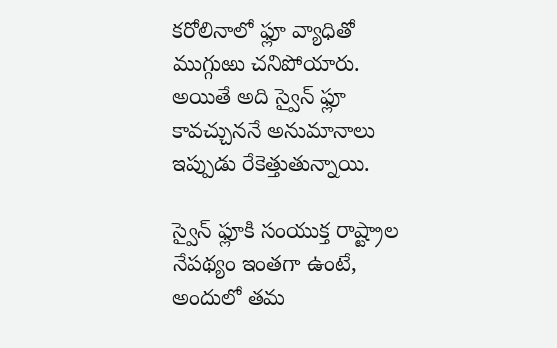కరోలినాలో ఫ్లూ వ్యాధితో ముగ్గుఱు చనిపోయారు. అయితే అది స్వైన్ ఫ్లూ కావచ్చుననే అనుమానాలు ఇప్పుడు రేకెత్తుతున్నాయి.

స్వైన్ ఫ్లూకి సంయుక్త రాష్ట్రాల నేపథ్యం ఇంతగా ఉంటే, అందులో తమ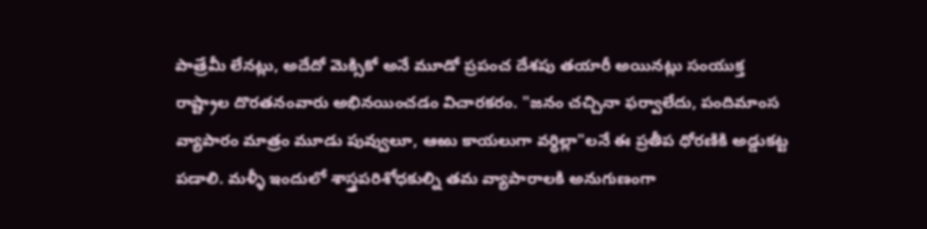పాత్రేమీ లేనట్లు, అదేదో మెక్సికో అనే మూడో ప్రపంచ దేశపు తయారీ అయినట్లు సంయుక్త రాష్ట్రాల దొరతనంవారు అభినయించడం విచారకరం. "జనం చచ్చినా ఫర్వాలేదు, పందిమాంస వ్యాపారం మాత్రం మూడు పువ్వులూ, ఆఱు కాయలుగా వర్ధిల్లా"లనే ఈ ప్రతీప ధోరణికి అడ్డుకట్ట పడాలి. మళ్ళీ ఇందులో శాస్త్రపరిశోధకుల్ని తమ వ్యాపారాలకి అనుగుణంగా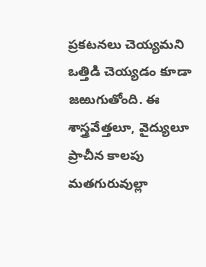ప్రకటనలు చెయ్యమని ఒత్తిడి చెయ్యడం కూడా జఱుగుతోంది. ఈ శాస్త్రవేత్తలూ, వైద్యులూ ప్రాచీన కాలపు మతగురువుల్లా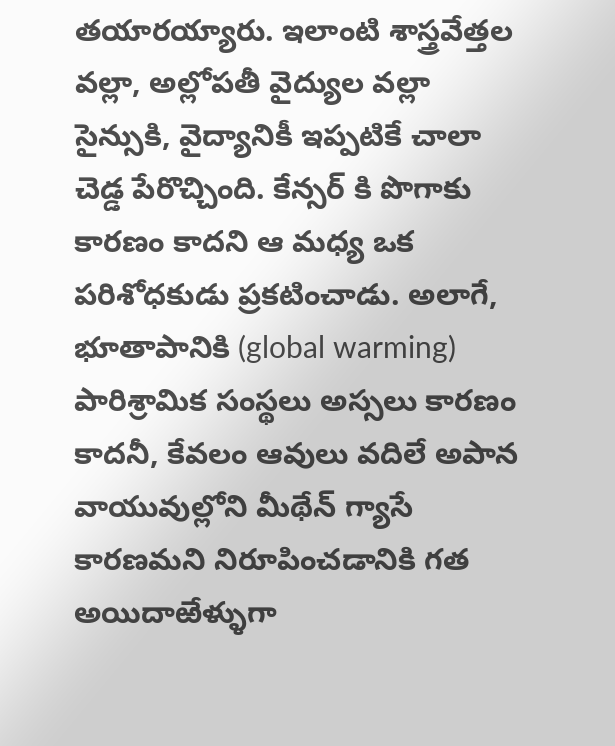తయారయ్యారు. ఇలాంటి శాస్త్రవేత్తల వల్లా, అల్లోపతీ వైద్యుల వల్లా సైన్సుకి, వైద్యానికీ ఇప్పటికే చాలా చెడ్డ పేరొచ్చింది. కేన్సర్ కి పొగాకు కారణం కాదని ఆ మధ్య ఒక పరిశోధకుడు ప్రకటించాడు. అలాగే, భూతాపానికి (global warming) పారిశ్రామిక సంస్థలు అస్సలు కారణం కాదనీ, కేవలం ఆవులు వదిలే అపాన వాయువుల్లోని మీథేన్ గ్యాసే కారణమని నిరూపించడానికి గత అయిదాఱేళ్ళుగా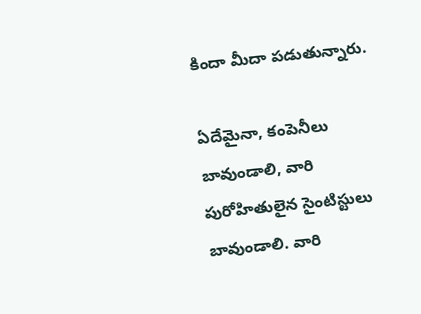కిందా మీదా పడుతున్నారు.

ఏదేమైనా, కంపెనీలు బావుండాలి, వారి పురోహితులైన సైంటిస్టులు బావుండాలి. వారి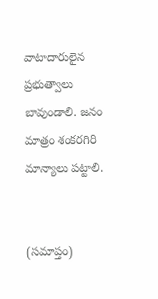వాటాదారులైన ప్రభుత్వాలు బావుండాలి. జనం మాత్రం శంకరగిరి మాన్యాలు పట్టాలి.


(సమాప్తం)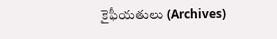కైఫీయతులు (Archives)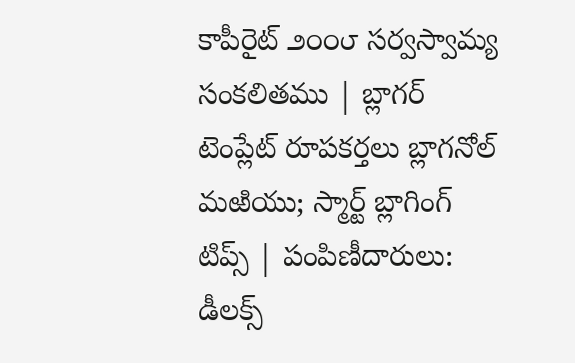కాపీరైట్ ౨౦౦౮ సర్వస్వామ్య సంకలితము | బ్లాగర్ టెంప్లేట్ రూపకర్తలు బ్లాగనోల్ మఱియు; స్మార్ట్ బ్లాగింగ్ టిప్స్ | పంపిణీదారులు: డీలక్స్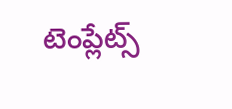టెంప్లేట్స్